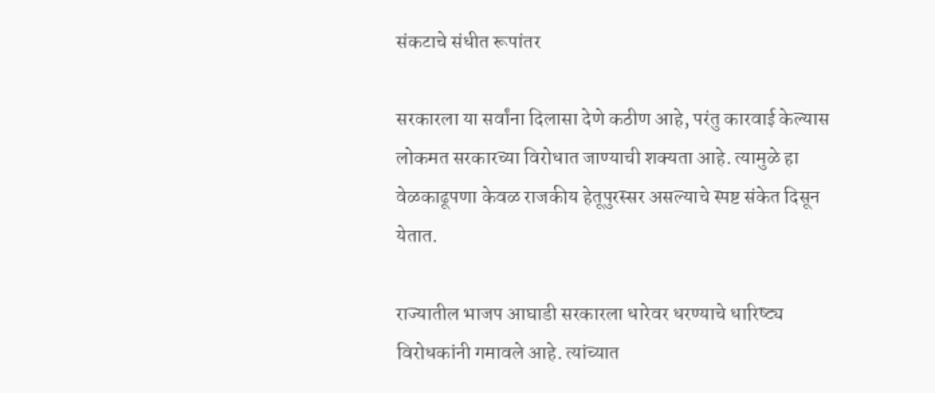संकटाचे संधीत रूपांतर

सरकारला या सर्वांना दिलासा देणे कठीण आहे, परंतु कारवाई केल्यास लोकमत सरकारच्या विरोधात जाण्याची शक्यता आहे. त्यामुळे हा वेळकाढूपणा केवळ राजकीय हेतूपुरस्सर असल्याचे स्पष्ट संकेत दिसून येतात.

राज्यातील भाजप आघाडी सरकारला धारेवर धरण्याचे धारिष्ट्य विरोधकांनी गमावले आहे. त्यांच्यात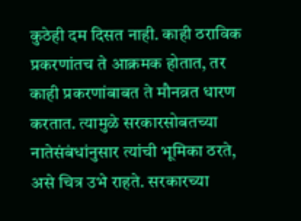कुठेही दम दिसत नाही. काही ठराविक प्रकरणांतच ते आक्रमक होतात, तर काही प्रकरणांबाबत ते मौनव्रत धारण करतात. त्यामुळे सरकारसोबतच्या नातेसंबंधांनुसार त्यांची भूमिका ठरते, असे चित्र उभे राहते. सरकारच्या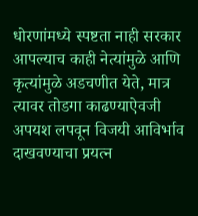धोरणांमध्ये स्पष्टता नाही सरकार आपल्याच काही नेत्यांमुळे आणि कृत्यांमुळे अडचणीत येते, मात्र त्यावर तोडगा काढण्याऐवजी अपयश लपवून विजयी आविर्भाव दाखवण्याचा प्रयत्न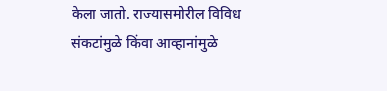केला जातो. राज्यासमोरील विविध संकटांमुळे किंवा आव्हानांमुळे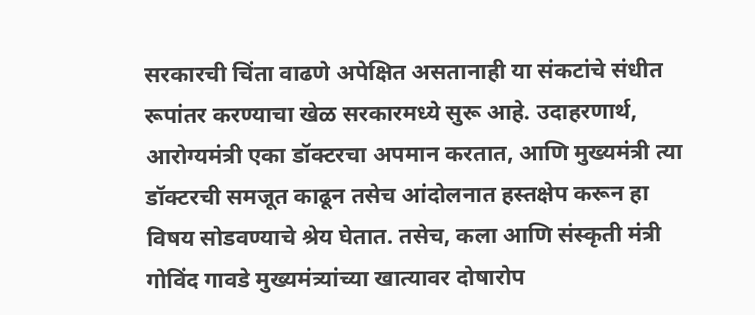सरकारची चिंता वाढणे अपेक्षित असतानाही या संकटांचे संधीत रूपांतर करण्याचा खेळ सरकारमध्ये सुरू आहे. उदाहरणार्थ, आरोग्यमंत्री एका डॉक्टरचा अपमान करतात, आणि मुख्यमंत्री त्या डॉक्टरची समजूत काढून तसेच आंदोलनात हस्तक्षेप करून हा विषय सोडवण्याचे श्रेय घेतात. तसेच, कला आणि संस्कृती मंत्री गोविंद गावडे मुख्यमंत्र्यांच्या खात्यावर दोषारोप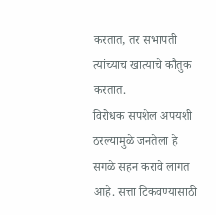करतात, तर सभापती त्यांच्याच खात्याचे कौतुक करतात.
विरोधक सपशेल अपयशी ठरल्यामुळे जनतेला हे सगळे सहन करावे लागत आहे. सत्ता टिकवण्यासाठी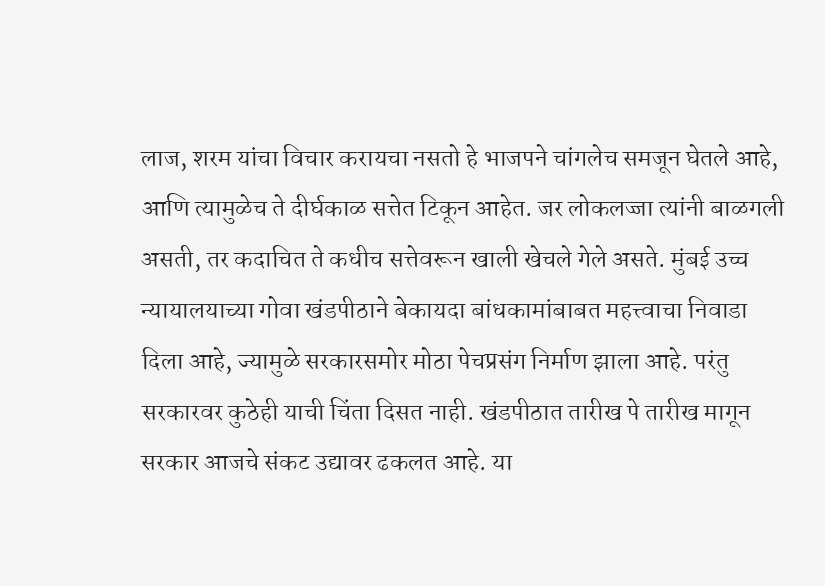लाज, शरम यांचा विचार करायचा नसतो हे भाजपने चांगलेच समजून घेतले आहे, आणि त्यामुळेच ते दीर्घकाळ सत्तेत टिकून आहेत. जर लोकलज्जा त्यांनी बाळगली असती, तर कदाचित ते कधीच सत्तेवरून खाली खेचले गेले असते. मुंबई उच्च न्यायालयाच्या गोवा खंडपीठाने बेकायदा बांधकामांबाबत महत्त्वाचा निवाडा दिला आहे, ज्यामुळे सरकारसमोर मोठा पेचप्रसंग निर्माण झाला आहे. परंतु सरकारवर कुठेही याची चिंता दिसत नाही. खंडपीठात तारीख पे तारीख मागून सरकार आजचे संकट उद्यावर ढकलत आहे. या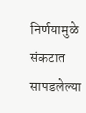निर्णयामुळे संकटात सापडलेल्या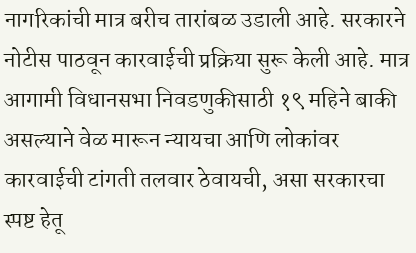नागरिकांची मात्र बरीच तारांबळ उडाली आहे. सरकारने नोटीस पाठवून कारवाईची प्रक्रिया सुरू केली आहे. मात्र आगामी विधानसभा निवडणुकीसाठी १९ महिने बाकी असल्याने वेळ मारून न्यायचा आणि लोकांवर कारवाईची टांगती तलवार ठेवायची, असा सरकारचा स्पष्ट हेतू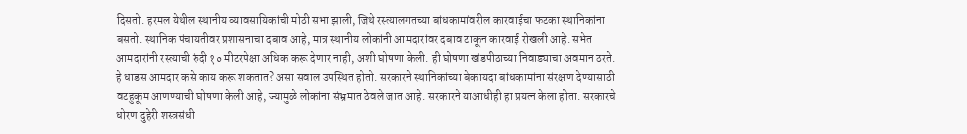दिसतो. हरमल येथील स्थानीय व्यावसायिकांची मोठी सभा झाली, जिथे रस्त्यालगतच्या बांधकामांवरील कारवाईचा फटका स्थानिकांना बसतो. स्थानिक पंचायतीवर प्रशासनाचा दबाव आहे, मात्र स्थानीय लोकांनी आमदारांवर दबाव टाकून कारवाई रोखली आहे. सभेत आमदारांनी रस्त्याची रुंदी १० मीटरपेक्षा अधिक करू देणार नाही, अशी घोषणा केली. ही घोषणा खंडपीठाच्या निवाड्याचा अवमान ठरते. हे धाडस आमदार कसे काय करू शकतात? असा सवाल उपस्थित होतो. सरकारने स्थानिकांच्या बेकायदा बांधकामांना संरक्षण देण्यासाठी वटहुकूम आणण्याची घोषणा केली आहे, ज्यामुळे लोकांना संभ्रमात ठेवले जात आहे. सरकारने याआधीही हा प्रयत्न केला होता. सरकारचे धोरण दुहेरी शस्त्रसंधी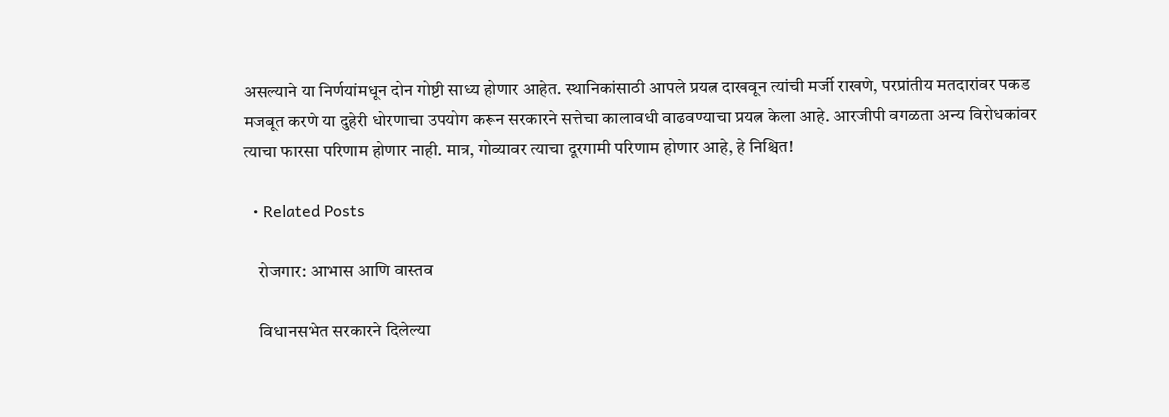असल्याने या निर्णयांमधून दोन गोष्टी साध्य होणार आहेत. स्थानिकांसाठी आपले प्रयत्न दाखवून त्यांची मर्जी राखणे, परप्रांतीय मतदारांवर पकड मजबूत करणे या दुहेरी धोरणाचा उपयोग करून सरकारने सत्तेचा कालावधी वाढवण्याचा प्रयत्न केला आहे. आरजीपी वगळता अन्य विरोधकांवर त्याचा फारसा परिणाम होणार नाही. मात्र, गोव्यावर त्याचा दूरगामी परिणाम होणार आहे, हे निश्चित!

  • Related Posts

    रोजगार: आभास आणि वास्तव

    विधानसभेत सरकारने दिलेल्या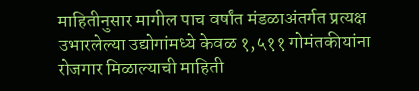माहितीनुसार मागील पाच वर्षांत मंडळाअंतर्गत प्रत्यक्ष उभारलेल्या उद्योगांमध्ये केवळ १,५११ गोमंतकीयांना रोजगार मिळाल्याची माहिती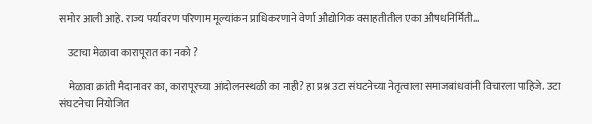समोर आली आहे. राज्य पर्यावरण परिणाम मूल्यांकन प्राधिकरणाने वेर्णा औद्योगिक वसाहतीतील एका औषधनिर्मिती…

    उटाचा मेळावा कारापूरात का नको ?

    मेळावा क्रांती मैदानावर का, कारापूरच्या आंदोलनस्थळी का नाही? हा प्रश्न उटा संघटनेच्या नेतृत्वाला समाजबांधवांनी विचारला पाहिजे. उटा संघटनेचा नियोजित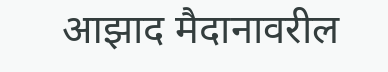आझाद मैदानावरील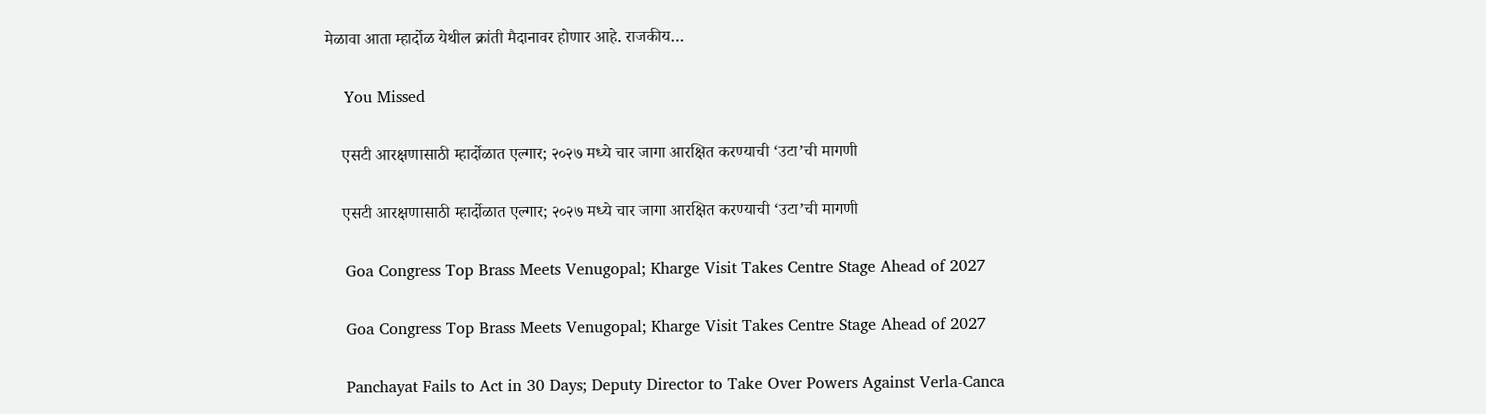मेळावा आता म्हार्दोळ येथील क्रांती मैदानावर होणार आहे. राजकीय…

    You Missed

    एसटी आरक्षणासाठी म्हार्दोळात एल्गार; २०२७ मध्ये चार जागा आरक्षित करण्याची ‘उटा’ची मागणी

    एसटी आरक्षणासाठी म्हार्दोळात एल्गार; २०२७ मध्ये चार जागा आरक्षित करण्याची ‘उटा’ची मागणी

    Goa Congress Top Brass Meets Venugopal; Kharge Visit Takes Centre Stage Ahead of 2027

    Goa Congress Top Brass Meets Venugopal; Kharge Visit Takes Centre Stage Ahead of 2027

    Panchayat Fails to Act in 30 Days; Deputy Director to Take Over Powers Against Verla-Canca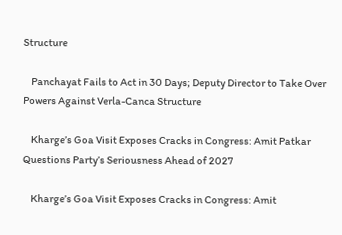Structure

    Panchayat Fails to Act in 30 Days; Deputy Director to Take Over Powers Against Verla-Canca Structure

    Kharge’s Goa Visit Exposes Cracks in Congress: Amit Patkar Questions Party’s Seriousness Ahead of 2027

    Kharge’s Goa Visit Exposes Cracks in Congress: Amit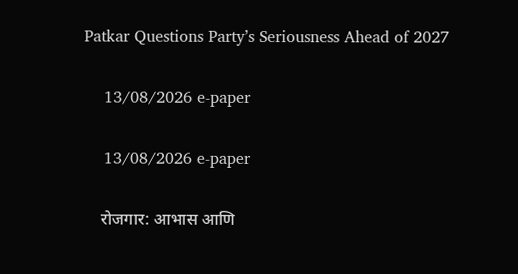Patkar Questions Party’s Seriousness Ahead of 2027

    13/08/2026 e-paper

    13/08/2026 e-paper

    रोजगार: आभास आणि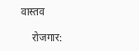वास्तव

    रोजगार: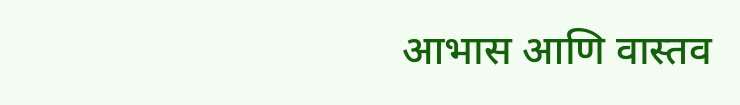आभास आणि वास्तव